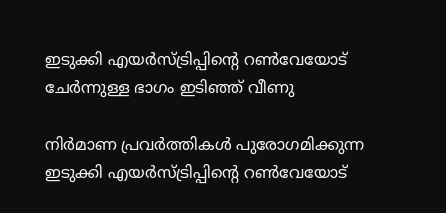ഇടുക്കി എയര്‍സ്ട്രിപ്പിന്റെ റണ്‍വേയോട് ചേര്‍ന്നുള്ള ഭാഗം ഇടിഞ്ഞ് വീണു

നിര്‍മാണ പ്രവര്‍ത്തികള്‍ പുരോഗമിക്കുന്ന ഇടുക്കി എയര്‍സ്ട്രിപ്പിന്റെ റണ്‍വേയോട്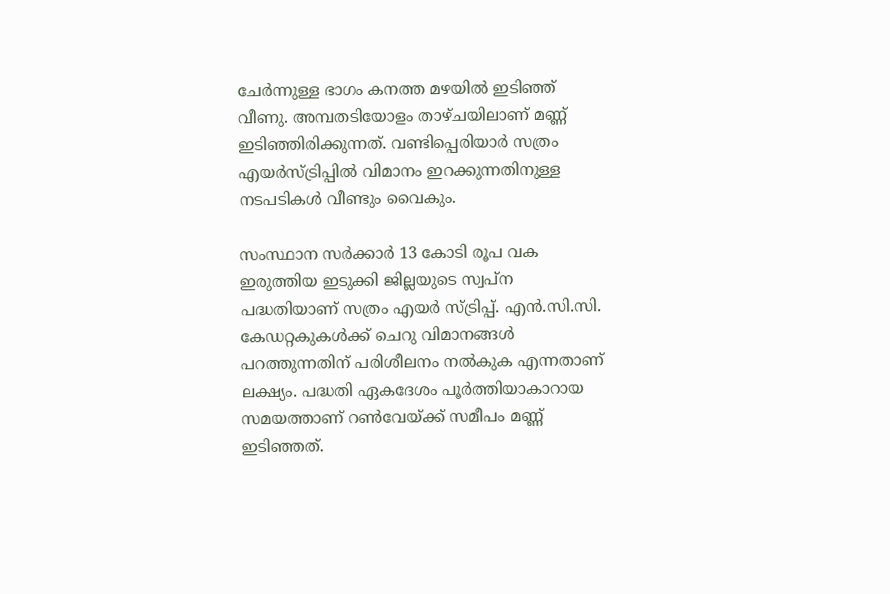ചേര്‍ന്നുള്ള ഭാഗം കനത്ത മഴയില്‍ ഇടിഞ്ഞ് വീണു. അമ്പതടിയോളം താഴ്ചയിലാണ് മണ്ണ് ഇടിഞ്ഞിരിക്കുന്നത്. വണ്ടിപ്പെരിയാര്‍ സത്രം എയര്‍സ്ട്രിപ്പില്‍ വിമാനം ഇറക്കുന്നതിനുള്ള നടപടികള്‍ വീണ്ടും വൈകും.

സംസ്ഥാന സര്‍ക്കാര്‍ 13 കോടി രൂപ വക ഇരുത്തിയ ഇടുക്കി ജില്ലയുടെ സ്വപ്ന പദ്ധതിയാണ് സത്രം എയര്‍ സ്ട്രിപ്പ്. എന്‍.സി.സി. കേഡറ്റകുകള്‍ക്ക് ചെറു വിമാനങ്ങള്‍ പറത്തുന്നതിന് പരിശീലനം നല്‍കുക എന്നതാണ് ലക്ഷ്യം. പദ്ധതി ഏകദേശം പൂര്‍ത്തിയാകാറായ സമയത്താണ് റണ്‍വേയ്ക്ക് സമീപം മണ്ണ് ഇടിഞ്ഞത്.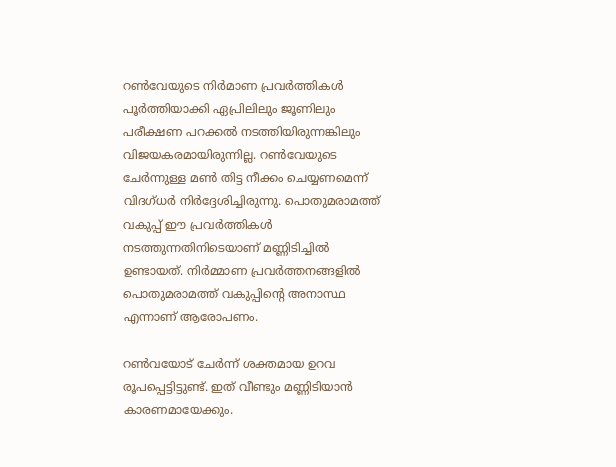റണ്‍വേയുടെ നിര്‍മാണ പ്രവര്‍ത്തികള്‍ പൂര്‍ത്തിയാക്കി ഏപ്രിലിലും ജൂണിലും പരീക്ഷണ പറക്കല്‍ നടത്തിയിരുന്നങ്കിലും വിജയകരമായിരുന്നില്ല. റണ്‍വേയുടെ ചേര്‍ന്നുള്ള മണ്‍ തിട്ട നീക്കം ചെയ്യണമെന്ന് വിദഗ്ധര്‍ നിര്‍ദ്ദേശിച്ചിരുന്നു. പൊതുമരാമത്ത് വകുപ്പ് ഈ പ്രവര്‍ത്തികള്‍ നടത്തുന്നതിനിടെയാണ് മണ്ണിടിച്ചില്‍ ഉണ്ടായത്. നിര്‍മ്മാണ പ്രവര്‍ത്തനങ്ങളില്‍ പൊതുമരാമത്ത് വകുപ്പിന്റെ അനാസ്ഥ എന്നാണ് ആരോപണം.

റണ്‍വയോട് ചേര്‍ന്ന് ശക്തമായ ഉറവ രൂപപ്പെട്ടിട്ടുണ്ട്. ഇത് വീണ്ടും മണ്ണിടിയാന്‍ കാരണമായേക്കും.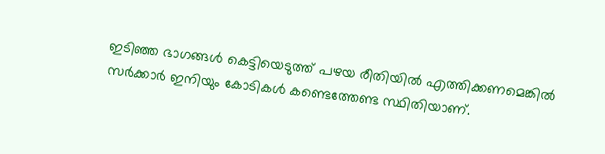ഇടിഞ്ഞ ഭാഗങ്ങള്‍ കെട്ടിയെടുത്ത് പഴയ രീതിയില്‍ എത്തിക്കണമെങ്കില്‍ സര്‍ക്കാര്‍ ഇനിയും കോടികള്‍ കണ്ടെത്തേണ്ട സ്ഥിതിയാണ്.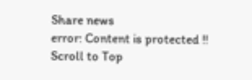Share news
error: Content is protected !!
Scroll to Top